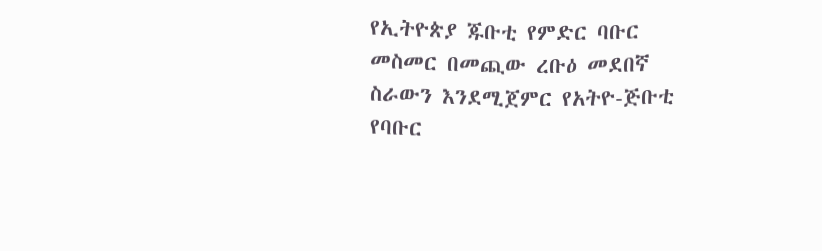የኢትዮጵያ ጁቡቲ የምድር ባቡር መስመር በመጪው ረቡዕ መደበኛ ስራውን እንደሚጀምር የአትዮ-ጅቡቲ የባቡር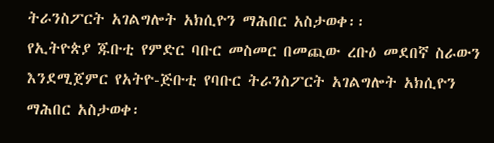ትራንስፖርት አገልግሎት አክሲዮን ማሕበር አስታወቀ፡፡
የኢትዮጵያ ጁቡቲ የምድር ባቡር መስመር በመጪው ረቡዕ መደበኛ ስራውን እንደሚጀምር የአትዮ-ጅቡቲ የባቡር ትራንስፖርት አገልግሎት አክሲዮን ማሕበር አስታወቀ፡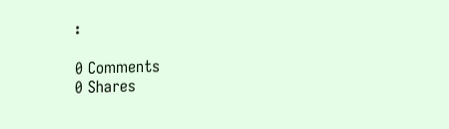፡

0 Comments
0 Shares